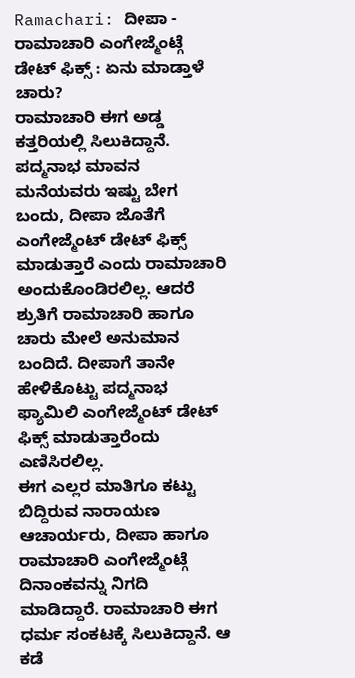Ramachari: ದೀಪಾ - ರಾಮಾಚಾರಿ ಎಂಗೇಜ್ಮೆಂಟ್ಗೆ ಡೇಟ್ ಫಿಕ್ಸ್ : ಏನು ಮಾಡ್ತಾಳೆ ಚಾರು?
ರಾಮಾಚಾರಿ ಈಗ ಅಡ್ಡ ಕತ್ತರಿಯಲ್ಲಿ ಸಿಲುಕಿದ್ದಾನೆ. ಪದ್ಮನಾಭ ಮಾವನ ಮನೆಯವರು ಇಷ್ಟು ಬೇಗ ಬಂದು, ದೀಪಾ ಜೊತೆಗೆ ಎಂಗೇಜ್ಮೆಂಟ್ ಡೇಟ್ ಫಿಕ್ಸ್ ಮಾಡುತ್ತಾರೆ ಎಂದು ರಾಮಾಚಾರಿ ಅಂದುಕೊಂಡಿರಲಿಲ್ಲ. ಆದರೆ ಶ್ರುತಿಗೆ ರಾಮಾಚಾರಿ ಹಾಗೂ ಚಾರು ಮೇಲೆ ಅನುಮಾನ ಬಂದಿದೆ. ದೀಪಾಗೆ ತಾನೇ ಹೇಳಿಕೊಟ್ಟು ಪದ್ಮನಾಭ ಫ್ಯಾಮಿಲಿ ಎಂಗೇಜ್ಮೆಂಟ್ ಡೇಟ್ ಫಿಕ್ಸ್ ಮಾಡುತ್ತಾರೆಂದು ಎಣಿಸಿರಲಿಲ್ಲ.
ಈಗ ಎಲ್ಲರ ಮಾತಿಗೂ ಕಟ್ಟು ಬಿದ್ದಿರುವ ನಾರಾಯಣ ಆಚಾರ್ಯರು, ದೀಪಾ ಹಾಗೂ ರಾಮಾಚಾರಿ ಎಂಗೇಜ್ಮೆಂಟ್ಗೆ ದಿನಾಂಕವನ್ನು ನಿಗದಿ ಮಾಡಿದ್ದಾರೆ. ರಾಮಾಚಾರಿ ಈಗ ಧರ್ಮ ಸಂಕಟಕ್ಕೆ ಸಿಲುಕಿದ್ದಾನೆ. ಆ ಕಡೆ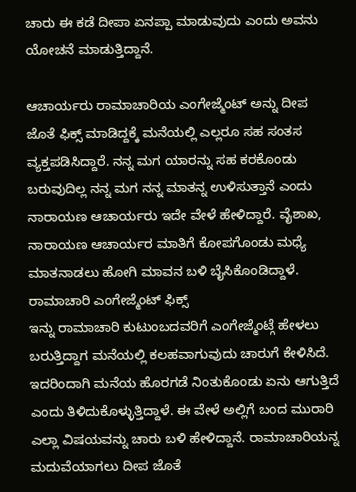ಚಾರು ಈ ಕಡೆ ದೀಪಾ ಏನಪ್ಪಾ ಮಾಡುವುದು ಎಂದು ಅವನು ಯೋಚನೆ ಮಾಡುತ್ತಿದ್ದಾನೆ.

ಆಚಾರ್ಯರು ರಾಮಾಚಾರಿಯ ಎಂಗೇಜ್ಮೆಂಟ್ ಅನ್ನು ದೀಪ ಜೊತೆ ಫಿಕ್ಸ್ ಮಾಡಿದ್ದಕ್ಕೆ ಮನೆಯಲ್ಲಿ ಎಲ್ಲರೂ ಸಹ ಸಂತಸ ವ್ಯಕ್ತಪಡಿಸಿದ್ದಾರೆ. ನನ್ನ ಮಗ ಯಾರನ್ನು ಸಹ ಕರಕೊಂಡು ಬರುವುದಿಲ್ಲ ನನ್ನ ಮಗ ನನ್ನ ಮಾತನ್ನ ಉಳಿಸುತ್ತಾನೆ ಎಂದು ನಾರಾಯಣ ಆಚಾರ್ಯರು ಇದೇ ವೇಳೆ ಹೇಳಿದ್ದಾರೆ. ವೈಶಾಖ, ನಾರಾಯಣ ಆಚಾರ್ಯರ ಮಾತಿಗೆ ಕೋಪಗೊಂಡು ಮಧ್ಯೆ ಮಾತನಾಡಲು ಹೋಗಿ ಮಾವನ ಬಳಿ ಬೈಸಿಕೊಂಡಿದ್ದಾಳೆ.
ರಾಮಾಚಾರಿ ಎಂಗೇಜ್ಮೆಂಟ್ ಫಿಕ್ಸ್
ಇನ್ನು ರಾಮಾಚಾರಿ ಕುಟುಂಬದವರಿಗೆ ಎಂಗೇಜ್ಮೆಂಟ್ಗೆ ಹೇಳಲು ಬರುತ್ತಿದ್ದಾಗ ಮನೆಯಲ್ಲಿ ಕಲಹವಾಗುವುದು ಚಾರುಗೆ ಕೇಳಿಸಿದೆ. ಇದರಿಂದಾಗಿ ಮನೆಯ ಹೊರಗಡೆ ನಿಂತುಕೊಂಡು ಏನು ಆಗುತ್ತಿದೆ ಎಂದು ತಿಳಿದುಕೊಳ್ಳುತ್ತಿದ್ದಾಳೆ. ಈ ವೇಳೆ ಅಲ್ಲಿಗೆ ಬಂದ ಮುರಾರಿ ಎಲ್ಲಾ ವಿಷಯವನ್ನು ಚಾರು ಬಳಿ ಹೇಳಿದ್ದಾನೆ. ರಾಮಾಚಾರಿಯನ್ನ ಮದುವೆಯಾಗಲು ದೀಪ ಜೊತೆ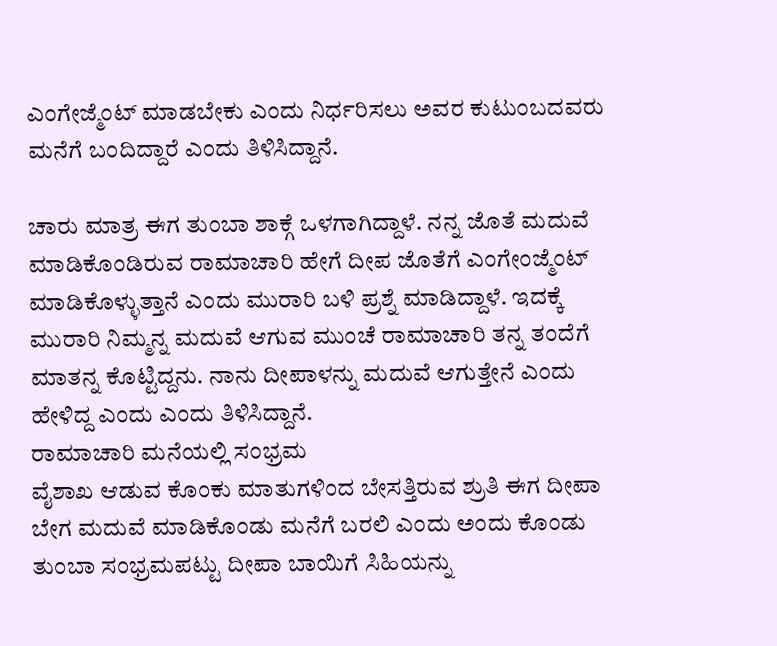ಎಂಗೇಜ್ಮೆಂಟ್ ಮಾಡಬೇಕು ಎಂದು ನಿರ್ಧರಿಸಲು ಅವರ ಕುಟುಂಬದವರು ಮನೆಗೆ ಬಂದಿದ್ದಾರೆ ಎಂದು ತಿಳಿಸಿದ್ದಾನೆ.

ಚಾರು ಮಾತ್ರ ಈಗ ತುಂಬಾ ಶಾಕ್ಗೆ ಒಳಗಾಗಿದ್ದಾಳೆ. ನನ್ನ ಜೊತೆ ಮದುವೆ ಮಾಡಿಕೊಂಡಿರುವ ರಾಮಾಚಾರಿ ಹೇಗೆ ದೀಪ ಜೊತೆಗೆ ಎಂಗೇಂಜ್ಮೆಂಟ್ ಮಾಡಿಕೊಳ್ಳುತ್ತಾನೆ ಎಂದು ಮುರಾರಿ ಬಳಿ ಪ್ರಶ್ನೆ ಮಾಡಿದ್ದಾಳೆ. ಇದಕ್ಕೆ ಮುರಾರಿ ನಿಮ್ಮನ್ನ ಮದುವೆ ಆಗುವ ಮುಂಚೆ ರಾಮಾಚಾರಿ ತನ್ನ ತಂದೆಗೆ ಮಾತನ್ನ ಕೊಟ್ಟಿದ್ದನು. ನಾನು ದೀಪಾಳನ್ನು ಮದುವೆ ಆಗುತ್ತೇನೆ ಎಂದು ಹೇಳಿದ್ದ ಎಂದು ಎಂದು ತಿಳಿಸಿದ್ದಾನೆ.
ರಾಮಾಚಾರಿ ಮನೆಯಲ್ಲಿ ಸಂಭ್ರಮ
ವೈಶಾಖ ಆಡುವ ಕೊಂಕು ಮಾತುಗಳಿಂದ ಬೇಸತ್ತಿರುವ ಶ್ರುತಿ ಈಗ ದೀಪಾ ಬೇಗ ಮದುವೆ ಮಾಡಿಕೊಂಡು ಮನೆಗೆ ಬರಲಿ ಎಂದು ಅಂದು ಕೊಂಡು ತುಂಬಾ ಸಂಭ್ರಮಪಟ್ಟು ದೀಪಾ ಬಾಯಿಗೆ ಸಿಹಿಯನ್ನು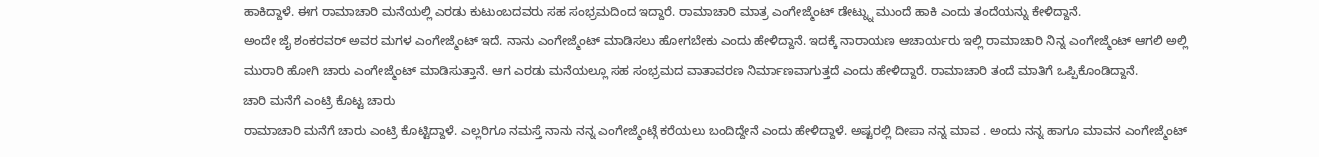ಹಾಕಿದ್ದಾಳೆ. ಈಗ ರಾಮಾಚಾರಿ ಮನೆಯಲ್ಲಿ ಎರಡು ಕುಟುಂಬದವರು ಸಹ ಸಂಭ್ರಮದಿಂದ ಇದ್ದಾರೆ. ರಾಮಾಚಾರಿ ಮಾತ್ರ ಎಂಗೇಜ್ಮೆಂಟ್ ಡೇಟ್ನ್ನು ಮುಂದೆ ಹಾಕಿ ಎಂದು ತಂದೆಯನ್ನು ಕೇಳಿದ್ದಾನೆ.
ಅಂದೇ ಜೈ ಶಂಕರವರ್ ಅವರ ಮಗಳ ಎಂಗೇಜ್ಮೆಂಟ್ ಇದೆ. ನಾನು ಎಂಗೇಜ್ಮೆಂಟ್ ಮಾಡಿಸಲು ಹೋಗಬೇಕು ಎಂದು ಹೇಳಿದ್ದಾನೆ. ಇದಕ್ಕೆ ನಾರಾಯಣ ಆಚಾರ್ಯರು ಇಲ್ಲಿ ರಾಮಾಚಾರಿ ನಿನ್ನ ಎಂಗೇಜ್ಮೆಂಟ್ ಆಗಲಿ ಅಲ್ಲಿ ಮುರಾರಿ ಹೋಗಿ ಚಾರು ಎಂಗೇಜ್ಮೆಂಟ್ ಮಾಡಿಸುತ್ತಾನೆ. ಆಗ ಎರಡು ಮನೆಯಲ್ಲೂ ಸಹ ಸಂಭ್ರಮದ ವಾತಾವರಣ ನಿರ್ಮಾಣವಾಗುತ್ತದೆ ಎಂದು ಹೇಳಿದ್ದಾರೆ. ರಾಮಾಚಾರಿ ತಂದೆ ಮಾತಿಗೆ ಒಪ್ಪಿಕೊಂಡಿದ್ದಾನೆ.
ಚಾರಿ ಮನೆಗೆ ಎಂಟ್ರಿ ಕೊಟ್ಟ ಚಾರು
ರಾಮಾಚಾರಿ ಮನೆಗೆ ಚಾರು ಎಂಟ್ರಿ ಕೊಟ್ಟಿದ್ದಾಳೆ. ಎಲ್ಲರಿಗೂ ನಮಸ್ತೆ ನಾನು ನನ್ನ ಎಂಗೇಜ್ಮೆಂಟ್ಗೆ ಕರೆಯಲು ಬಂದಿದ್ದೇನೆ ಎಂದು ಹೇಳಿದ್ದಾಳೆ. ಅಷ್ಟರಲ್ಲಿ ದೀಪಾ ನನ್ನ ಮಾವ . ಅಂದು ನನ್ನ ಹಾಗೂ ಮಾವನ ಎಂಗೇಜ್ಮೆಂಟ್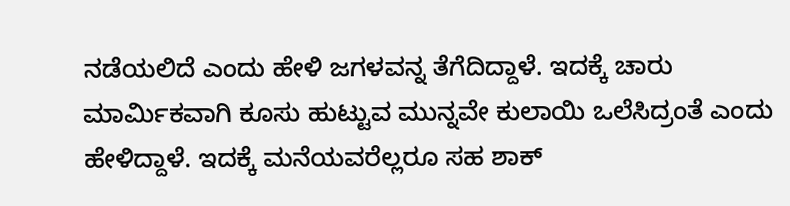ನಡೆಯಲಿದೆ ಎಂದು ಹೇಳಿ ಜಗಳವನ್ನ ತೆಗೆದಿದ್ದಾಳೆ. ಇದಕ್ಕೆ ಚಾರು ಮಾರ್ಮಿಕವಾಗಿ ಕೂಸು ಹುಟ್ಟುವ ಮುನ್ನವೇ ಕುಲಾಯಿ ಒಲೆಸಿದ್ರಂತೆ ಎಂದು ಹೇಳಿದ್ದಾಳೆ. ಇದಕ್ಕೆ ಮನೆಯವರೆಲ್ಲರೂ ಸಹ ಶಾಕ್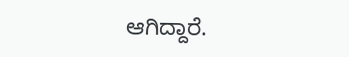ಆಗಿದ್ದಾರೆ.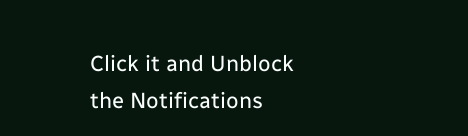Click it and Unblock the Notifications